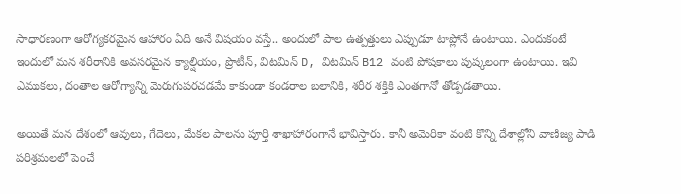సాధారణంగా ఆరోగ్యకరమైన ఆహారం ఏది అనే విషయం వస్తే.. అందులో పాల ఉత్పత్తులు ఎప్పుడూ టాప్లోనే ఉంటాయి. ఎందుకంటే ఇందులో మన శరీరానికి అవసరమైన క్యాల్షియం, ప్రొటీన్, విటమిన్ D, విటమిన్ B12 వంటి పోషకాలు పుష్కలంగా ఉంటాయి. ఇవి ఎముకలు, దంతాల ఆరోగ్యాన్ని మెరుగుపరచడమే కాకుండా కండరాల బలానికి, శరీర శక్తికి ఎంతగానో తోడ్పడతాయి.

అయితే మన దేశంలో ఆవులు, గేదెలు, మేకల పాలను పూర్తి శాఖాహారంగానే భావిస్తారు. కానీ అమెరికా వంటి కొన్ని దేశాల్లోని వాణిజ్య పాడి పరిశ్రమలలో పెంచే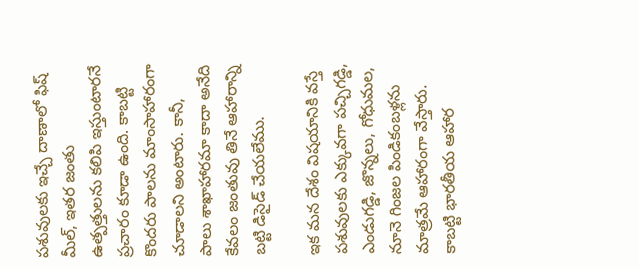పశువులకు ఇచ్చే దాణాలో ఫిష్ మీల్, ఇతర జంతు ఉత్పత్తులను కలిపి ఇస్తుంటారనే ప్రచారం కూడా ఉంది. కాబట్టి కొందరు పాలను మాంసాహారంగా చూడాలని అంటారు. కానీ, పాలు శాఖాహారమా కాదా అనేది కేవలం జంతువు తినే ఆహారాన్ని బట్టి డిసైడ్ చేయలేము.

ఇక మన దేశం విషయానికి వస్తే పశువులకు ఎక్కువగా పచ్చిగడ్డి, ఎండుగడ్డి, జొన్నలు, గోధుమల, నూనె గింజల పిండికంబళ్లను మాత్రమే ఆహారంగా వేస్తారు. కాబట్టి భారతీయ ఆహార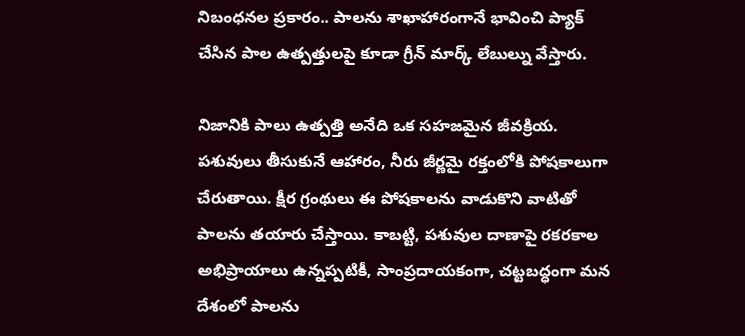నిబంధనల ప్రకారం.. పాలను శాఖాహారంగానే భావించి ప్యాక్ చేసిన పాల ఉత్పత్తులపై కూడా గ్రీన్ మార్క్ లేబుల్ను వేస్తారు.

నిజానికి పాలు ఉత్పత్తి అనేది ఒక సహజమైన జీవక్రియ. పశువులు తీసుకునే ఆహారం, నీరు జీర్ణమై రక్తంలోకి పోషకాలుగా చేరుతాయి. క్షీర గ్రంథులు ఈ పోషకాలను వాడుకొని వాటితో పాలను తయారు చేస్తాయి. కాబట్టి, పశువుల దాణాపై రకరకాల అభిప్రాయాలు ఉన్నప్పటికీ, సాంప్రదాయకంగా, చట్టబద్ధంగా మన దేశంలో పాలను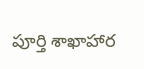పూర్తి శాఖాహార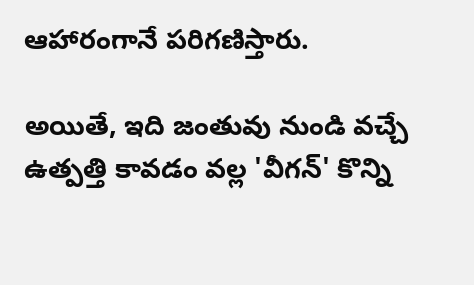ఆహారంగానే పరిగణిస్తారు.

అయితే, ఇది జంతువు నుండి వచ్చే ఉత్పత్తి కావడం వల్ల 'వీగన్' కొన్ని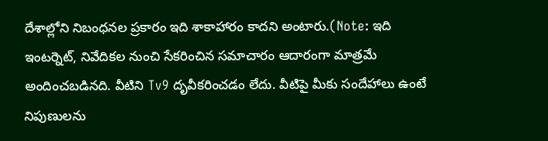దేశాల్లోని నిబంధనల ప్రకారం ఇది శాకాహారం కాదని అంటారు.(Note: ఇది ఇంటర్నెట్, నివేదికల నుంచి సేకరించిన సమాచారం ఆదారంగా మాత్రమే అందించబడినది. వీటిని Tv9 దృవీకరించడం లేదు. వీటిపై మీకు సందేహాలు ఉంటే నిపుణులను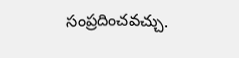సంప్రదించవచ్చు.